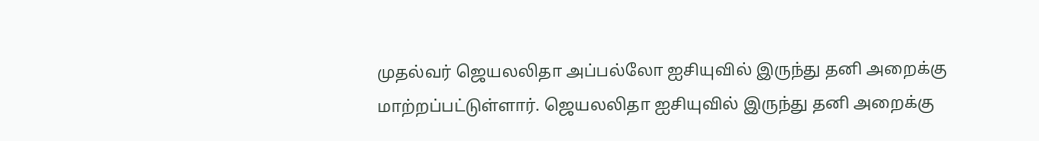முதல்வர் ஜெயலலிதா அப்பல்லோ ஐசியுவில் இருந்து தனி அறைக்கு
மாற்றப்பட்டுள்ளார். ஜெயலலிதா ஐசியுவில் இருந்து தனி அறைக்கு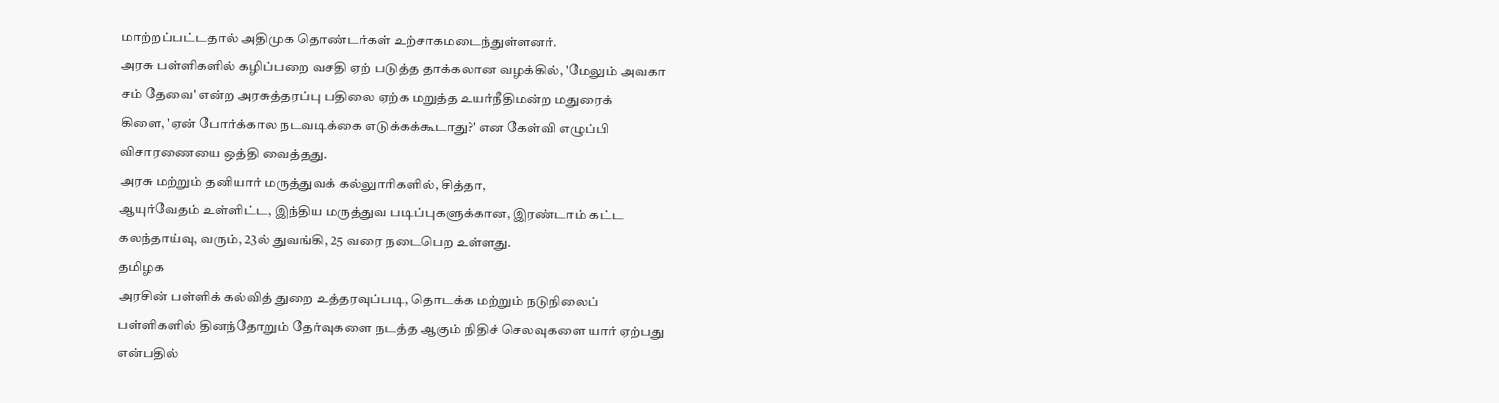மாற்றப்பட்டதால் அதிமுக தொண்டர்கள் உற்சாகமடைந்துள்ளனர்.
அரசு பள்ளிகளில் கழிப்பறை வசதி ஏற் படுத்த தாக்கலான வழக்கில், 'மேலும் அவகா
சம் தேவை' என்ற அரசுத்தரப்பு பதிலை ஏற்க மறுத்த உயர்நீதிமன்ற மதுரைக்
கிளை, 'ஏன் போர்க்கால நடவடிக்கை எடுக்கக்கூடாது?' என கேள்வி எழுப்பி
விசாரணையை ஒத்தி வைத்தது.
அரசு மற்றும் தனியார் மருத்துவக் கல்லுாரிகளில், சித்தா,
ஆயுர்வேதம் உள்ளிட்ட, இந்திய மருத்துவ படிப்புகளுக்கான, இரண்டாம் கட்ட
கலந்தாய்வு, வரும், 23ல் துவங்கி, 25 வரை நடைபெற உள்ளது.
தமிழக
அரசின் பள்ளிக் கல்வித் துறை உத்தரவுப்படி, தொடக்க மற்றும் நடுநிலைப்
பள்ளிகளில் தினந்தோறும் தேர்வுகளை நடத்த ஆகும் நிதிச் செலவுகளை யார் ஏற்பது
என்பதில்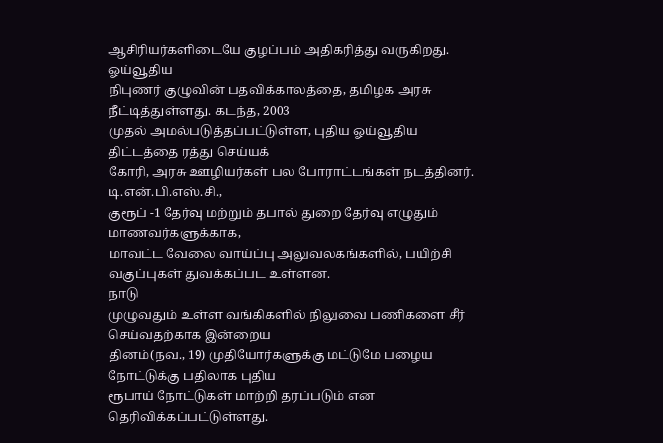ஆசிரியர்களிடையே குழப்பம் அதிகரித்து வருகிறது.
ஓய்வூதிய
நிபுணர் குழுவின் பதவிக்காலத்தை, தமிழக அரசு நீட்டித்துள்ளது. கடந்த, 2003
முதல் அமல்படுத்தப்பட்டுள்ள, புதிய ஓய்வூதிய திட்டத்தை ரத்து செய்யக்
கோரி, அரசு ஊழியர்கள் பல போராட்டங்கள் நடத்தினர்.
டி.என்.பி.எஸ்.சி.,
குரூப் -1 தேர்வு மற்றும் தபால் துறை தேர்வு எழுதும் மாணவர்களுக்காக,
மாவட்ட வேலை வாய்ப்பு அலுவலகங்களில், பயிற்சி வகுப்புகள் துவக்கப்பட உள்ளன.
நாடு
முழுவதும் உள்ள வங்கிகளில் நிலுவை பணிகளை சீர் செய்வதற்காக இன்றைய
தினம்(நவ., 19) முதியோர்களுக்கு மட்டுமே பழைய நோட்டுக்கு பதிலாக புதிய
ரூபாய் நோட்டுகள் மாற்றி தரப்படும் என தெரிவிக்கப்பட்டுள்ளது.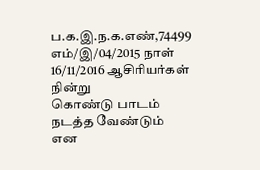ப.க.இ.ந.க.எண்,74499 எம்/இ/04/2015 நாள் 16/11/2016 ஆசிரியர்கள் நின்று
கொண்டு பாடம் நடத்த வேண்டும் என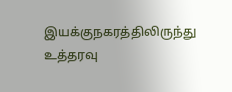இயக்குநகரத்திலிருந்து உத்தரவு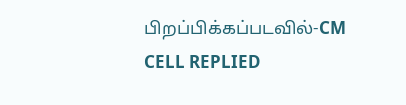பிறப்பிக்கப்படவில்-CM CELL REPLIED